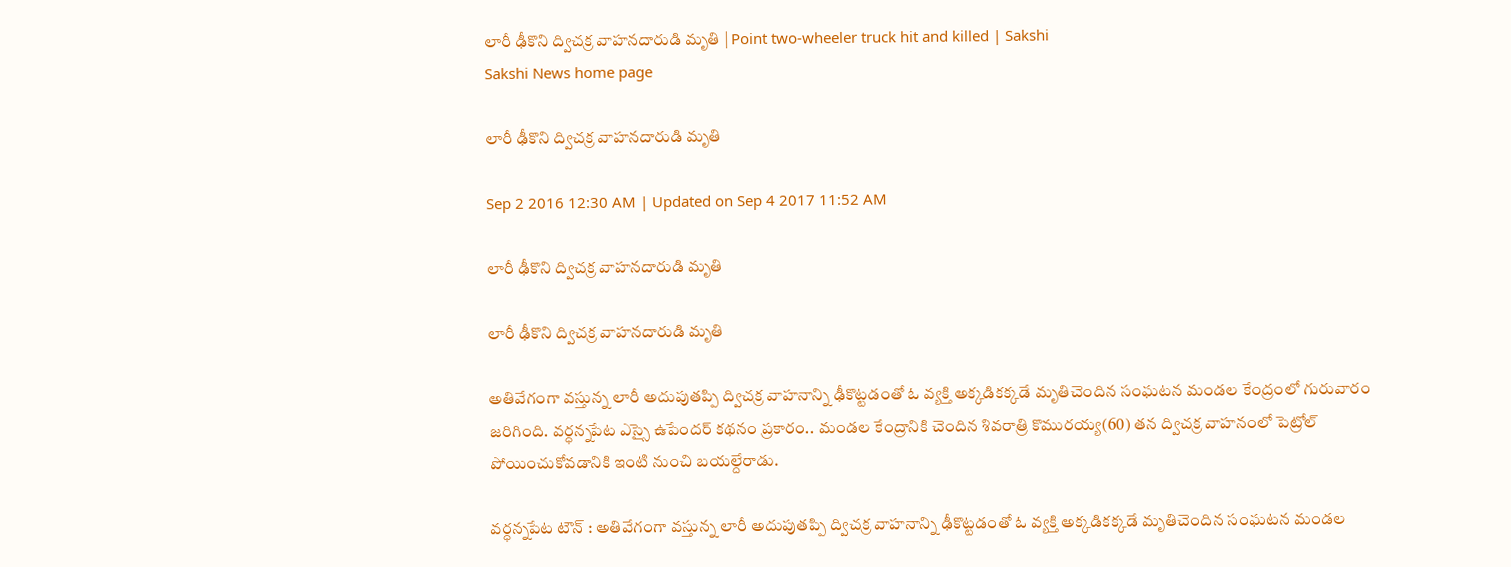లారీ ఢీకొని ద్విచక్ర వాహనదారుడి మృతి | Point two-wheeler truck hit and killed | Sakshi
Sakshi News home page

లారీ ఢీకొని ద్విచక్ర వాహనదారుడి మృతి

Sep 2 2016 12:30 AM | Updated on Sep 4 2017 11:52 AM

లారీ ఢీకొని ద్విచక్ర వాహనదారుడి మృతి

లారీ ఢీకొని ద్విచక్ర వాహనదారుడి మృతి

అతివేగంగా వస్తున్న లారీ అదుపుతప్పి ద్విచక్ర వాహనాన్ని ఢీకొట్టడంతో ఓ వ్యక్తి అక్కడికక్కడే మృతిచెందిన సంఘటన మండల కేంద్రంలో గురువారం జరిగింది. వర్ధన్నపేట ఎస్సై ఉపేందర్‌ కథనం ప్రకారం.. మండల కేంద్రానికి చెందిన శివరాత్రి కొమురయ్య(60) తన ద్విచక్ర వాహనంలో పెట్రోల్‌ పోయించుకోవడానికి ఇంటి నుంచి బయల్దేరాడు.

వర్ధన్నపేట టౌన్‌ : అతివేగంగా వస్తున్న లారీ అదుపుతప్పి ద్విచక్ర వాహనాన్ని ఢీకొట్టడంతో ఓ వ్యక్తి అక్కడికక్కడే మృతిచెందిన సంఘటన మండల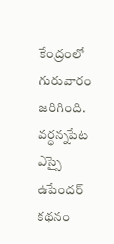కేంద్రంలో గురువారం జరిగింది. వర్ధన్నపేట ఎస్సై ఉపేందర్‌ కథనం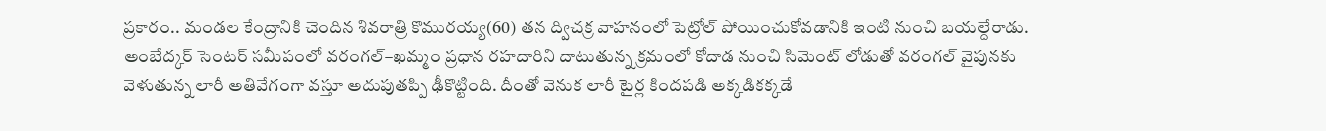ప్రకారం.. మండల కేంద్రానికి చెందిన శివరాత్రి కొమురయ్య(60) తన ద్విచక్ర వాహనంలో పెట్రోల్‌ పోయించుకోవడానికి ఇంటి నుంచి బయల్దేరాడు. అంబేద్కర్‌ సెంటర్‌ సమీపంలో వరంగల్‌–ఖమ్మం ప్రధాన రహదారిని దాటుతున్న క్రమంలో కోదాడ నుంచి సిమెంట్‌ లోడుతో వరంగల్‌ వైపునకు వెళుతున్న లారీ అతివేగంగా వస్తూ అదుపుతప్పి ఢీకొట్టింది. దీంతో వెనుక లారీ టైర్ల కిందపడి అక్కడికక్కడే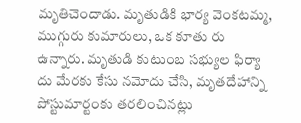మృతిచెందాడు. మృతుడికి భార్య వెంకటమ్మ, ముగ్గురు కుమారులు, ఒక కూతు రు ఉన్నారు. మృతుడి కుటుంబ సభ్యుల ఫిర్యా దు మేరకు కేసు నమోదు చేసి, మృతదేహాన్ని పోస్టుమార్టంకు తరలించినట్లు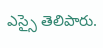ఎస్సై తెలిపారు.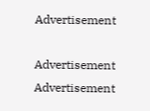Advertisement

Advertisement
Advertisement